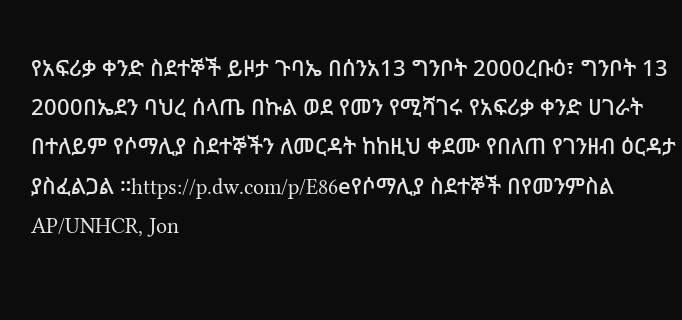የአፍሪቃ ቀንድ ስደተኞች ይዞታ ጉባኤ በሰንአ13 ግንቦት 2000ረቡዕ፣ ግንቦት 13 2000በኤደን ባህረ ሰላጤ በኩል ወደ የመን የሚሻገሩ የአፍሪቃ ቀንድ ሀገራት በተለይም የሶማሊያ ስደተኞችን ለመርዳት ከከዚህ ቀደሙ የበለጠ የገንዘብ ዕርዳታ ያስፈልጋል ።https://p.dw.com/p/E86eየሶማሊያ ስደተኞች በየመንምስል AP/UNHCR, Jon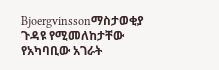Bjoergvinssonማስታወቂያ ጉዳዩ የሚመለከታቸው የአካባቢው አገራት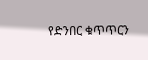የድንበር ቁጥጥርን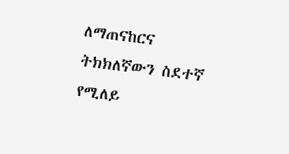ለማጠናከርና ትክክለኛውን ስደተኛ የሚለይ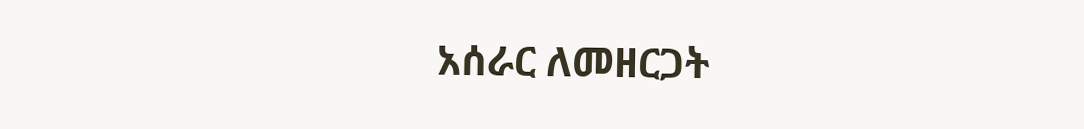አሰራር ለመዘርጋት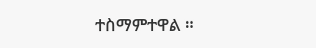ተስማምተዋል ።